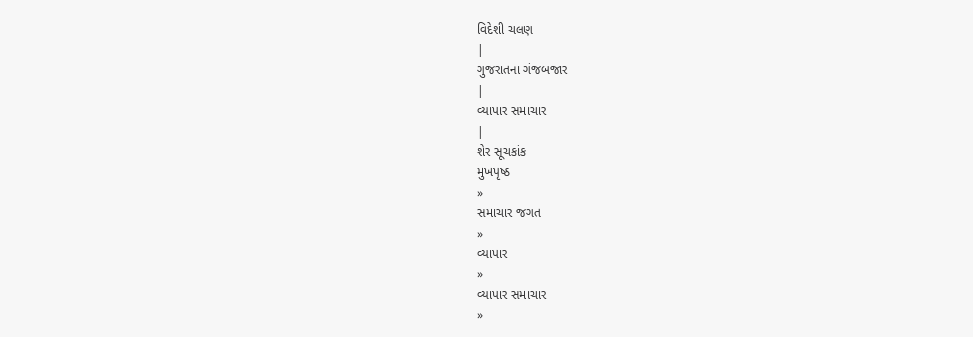વિદેશી ચલણ
|
ગુજરાતના ગંજબજાર
|
વ્યાપાર સમાચાર
|
શેર સૂચકાંક
મુખપૃષ્ઠ
»
સમાચાર જગત
»
વ્યાપાર
»
વ્યાપાર સમાચાર
»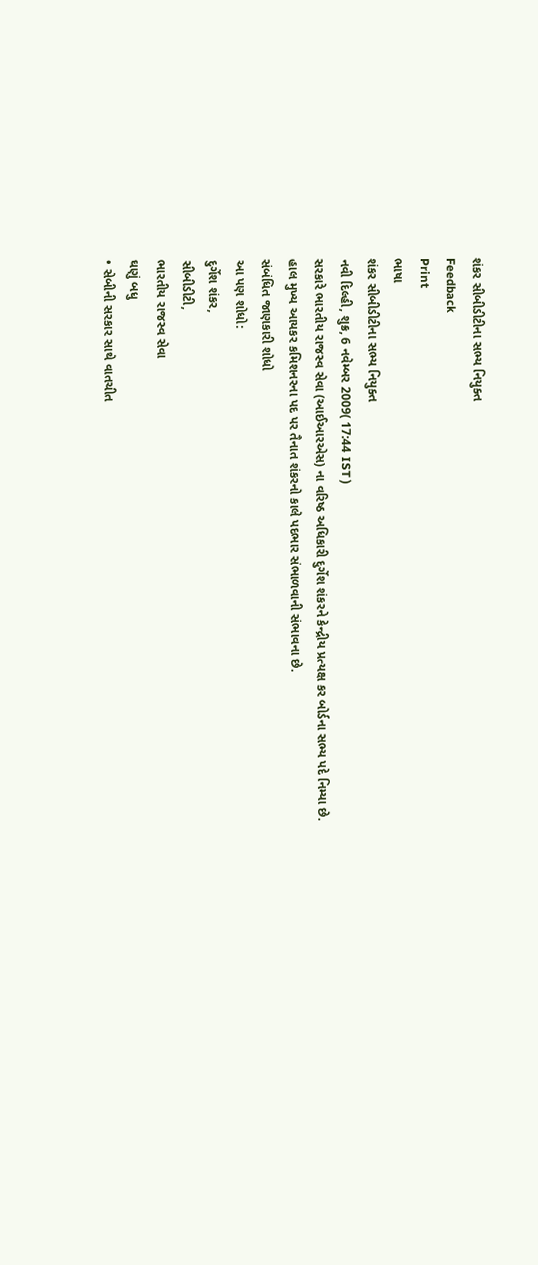શંકર સીબીડીટીના સભ્ય નિયુક્ત
Feedback
Print
ભાષા
શંકર સીબીડીટીના સભ્ય નિયુક્ત
નવી દિલ્હી, શુક્ર, 6 નવેમ્બર 2009( 17:44 IST )
સરકારે ભારતીય રાજસ્વ સેવા (આઈઆરએસ) ના વરિષ્ઠ અધિકારી દુર્ગેશ શંકરને કેન્દ્રીય પ્રત્યક્ષ કર બોર્ડના સભ્ય પદે નિમ્યા છે.
હાલ મુખ્ય આયકર કમિશનરના પદ પર તૈનાત શંકરનો કાલે પદભાર સંભાળવાની સંભાવના છે.
સંબંધિત જાણકારી શોધો
આ પણ શોધો:
દુર્ગેશ શંકર,
સીબીડીટી,
ભારતીય રાજસ્વ સેવા
ઘણું બધુ
• સેબીની સરકાર સાથે વાતચીત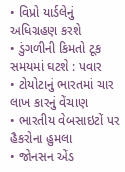• વિપ્રો યાર્ડલેનું અધિગ્રહણ કરશે
• ડુંગળીની કિમતો ટૂક સમયમાં ઘટશે : પવાર
• ટોયોટાનું ભારતમાં ચાર લાખ કારનું વેંચાણ
• ભારતીય વેબસાઇટોં પર હૈકરોના હુમલા
• જોનસન એંડ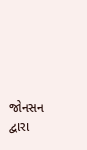જોનસન દ્વારા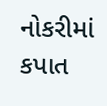નોકરીમાં કપાત